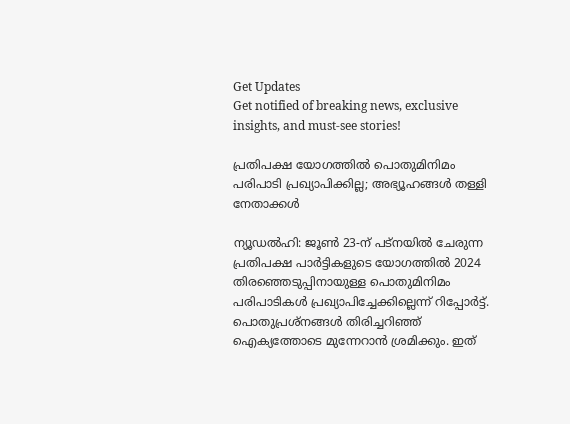Get Updates
Get notified of breaking news, exclusive insights, and must-see stories!

പ്രതിപക്ഷ യോഗത്തില്‍ പൊതുമിനിമം പരിപാടി പ്രഖ്യാപിക്കില്ല; അഭ്യൂഹങ്ങള്‍ തള്ളി നേതാക്കള്‍

ന്യൂഡല്‍ഹി: ജൂണ്‍ 23-ന് പട്നയില്‍ ചേരുന്ന പ്രതിപക്ഷ പാര്‍ട്ടികളുടെ യോഗത്തില്‍ 2024 തിരഞ്ഞെടുപ്പിനായുള്ള പൊതുമിനിമം പരിപാടികള്‍ പ്രഖ്യാപിച്ചേക്കില്ലെന്ന് റിപ്പോര്‍ട്ട്. പൊതുപ്രശ്നങ്ങള്‍ തിരിച്ചറിഞ്ഞ് ഐക്യത്തോടെ മുന്നേറാന്‍ ശ്രമിക്കും. ഇത്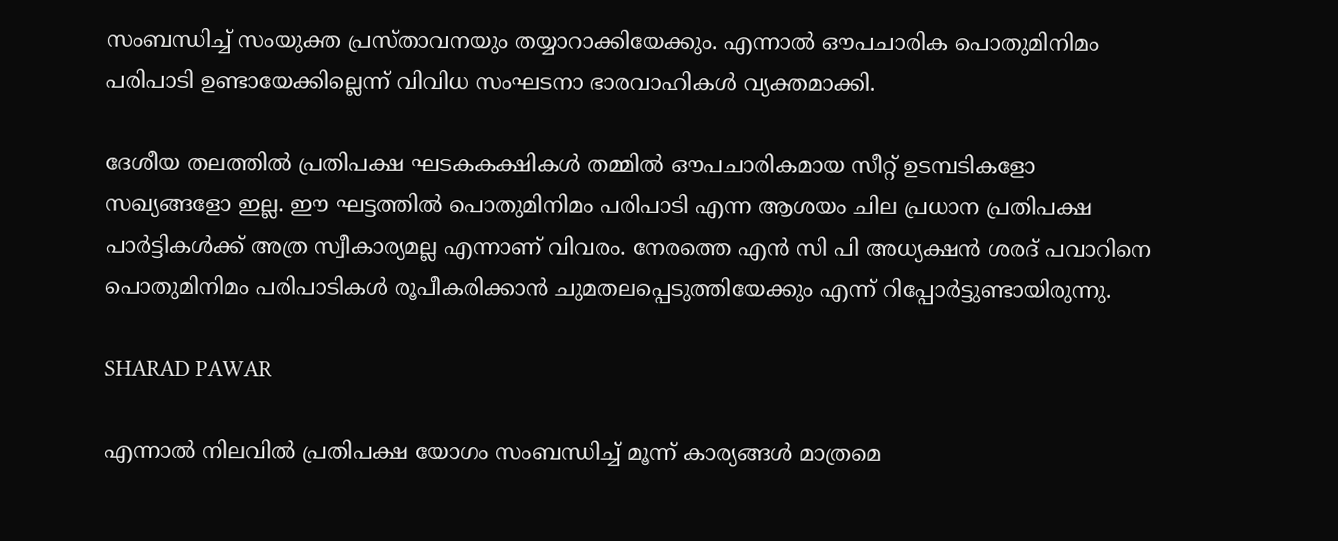സംബന്ധിച്ച് സംയുക്ത പ്രസ്താവനയും തയ്യാറാക്കിയേക്കും. എന്നാല്‍ ഔപചാരിക പൊതുമിനിമം പരിപാടി ഉണ്ടായേക്കില്ലെന്ന് വിവിധ സംഘടനാ ഭാരവാഹികള്‍ വ്യക്തമാക്കി.

ദേശീയ തലത്തില്‍ പ്രതിപക്ഷ ഘടകകക്ഷികള്‍ തമ്മില്‍ ഔപചാരികമായ സീറ്റ് ഉടമ്പടികളോ സഖ്യങ്ങളോ ഇല്ല. ഈ ഘട്ടത്തില്‍ പൊതുമിനിമം പരിപാടി എന്ന ആശയം ചില പ്രധാന പ്രതിപക്ഷ പാര്‍ട്ടികള്‍ക്ക് അത്ര സ്വീകാര്യമല്ല എന്നാണ് വിവരം. നേരത്തെ എന്‍ സി പി അധ്യക്ഷന്‍ ശരദ് പവാറിനെ പൊതുമിനിമം പരിപാടികള്‍ രൂപീകരിക്കാന്‍ ചുമതലപ്പെടുത്തിയേക്കും എന്ന് റിപ്പോര്‍ട്ടുണ്ടായിരുന്നു.

SHARAD PAWAR

എന്നാല്‍ നിലവില്‍ പ്രതിപക്ഷ യോഗം സംബന്ധിച്ച് മൂന്ന് കാര്യങ്ങള്‍ മാത്രമെ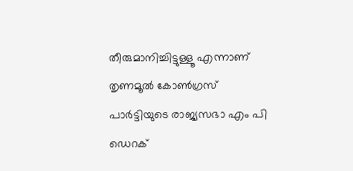തീരുമാനിച്ചിട്ടുള്ളൂ എന്നാണ് തൃണമൂല്‍ കോണ്‍ഗ്രസ് പാര്‍ട്ടിയുടെ രാജ്യസഭാ എം പി ഡെറക്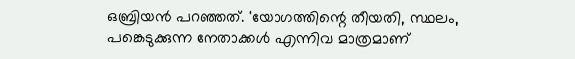ഒബ്രിയന്‍ പറഞ്ഞത്. 'യോഗത്തിന്റെ തീയതി, സ്ഥലം, പങ്കെടുക്കുന്ന നേതാക്കള്‍ എന്നിവ മാത്രമാണ്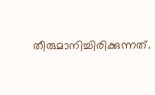തീരുമാനിച്ചിരിക്കുന്നത്.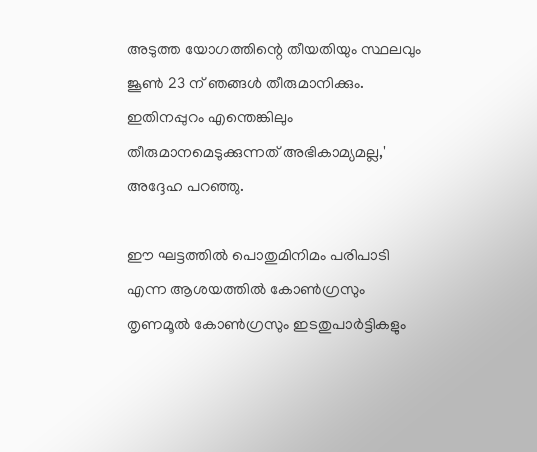അടുത്ത യോഗത്തിന്റെ തീയതിയും സ്ഥലവും ജൂണ്‍ 23 ന് ഞങ്ങള്‍ തീരുമാനിക്കും. ഇതിനപ്പുറം എന്തെങ്കിലും തീരുമാനമെടുക്കുന്നത് അഭികാമ്യമല്ല,' അദ്ദേഹ പറഞ്ഞു.

ഈ ഘട്ടത്തില്‍ പൊതുമിനിമം പരിപാടി എന്ന ആശയത്തില്‍ കോണ്‍ഗ്രസും തൃണമൂല്‍ കോണ്‍ഗ്രസും ഇടതുപാര്‍ട്ടികളും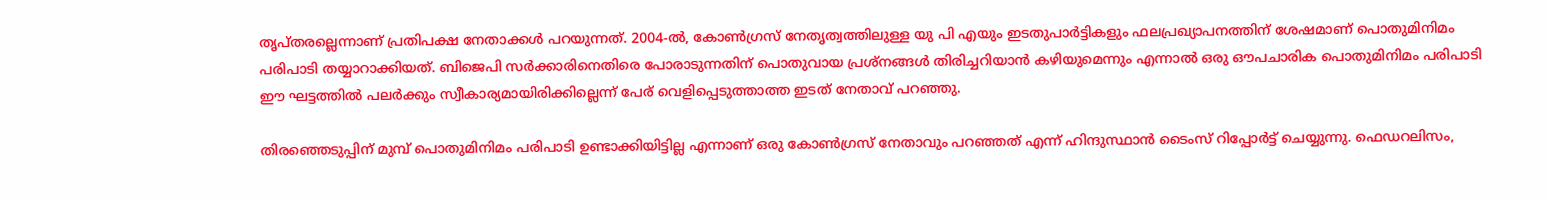തൃപ്തരല്ലെന്നാണ് പ്രതിപക്ഷ നേതാക്കള്‍ പറയുന്നത്. 2004-ല്‍, കോണ്‍ഗ്രസ് നേതൃത്വത്തിലുള്ള യു പി എയും ഇടതുപാര്‍ട്ടികളും ഫലപ്രഖ്യാപനത്തിന് ശേഷമാണ് പൊതുമിനിമം പരിപാടി തയ്യാറാക്കിയത്. ബിജെപി സര്‍ക്കാരിനെതിരെ പോരാടുന്നതിന് പൊതുവായ പ്രശ്‌നങ്ങള്‍ തിരിച്ചറിയാന്‍ കഴിയുമെന്നും എന്നാല്‍ ഒരു ഔപചാരിക പൊതുമിനിമം പരിപാടി ഈ ഘട്ടത്തില്‍ പലര്‍ക്കും സ്വീകാര്യമായിരിക്കില്ലെന്ന് പേര് വെളിപ്പെടുത്താത്ത ഇടത് നേതാവ് പറഞ്ഞു.

തിരഞ്ഞെടുപ്പിന് മുമ്പ് പൊതുമിനിമം പരിപാടി ഉണ്ടാക്കിയിട്ടില്ല എന്നാണ് ഒരു കോണ്‍ഗ്രസ് നേതാവും പറഞ്ഞത് എന്ന് ഹിന്ദുസ്ഥാന്‍ ടൈംസ് റിപ്പോര്‍ട്ട് ചെയ്യുന്നു. ഫെഡറലിസം,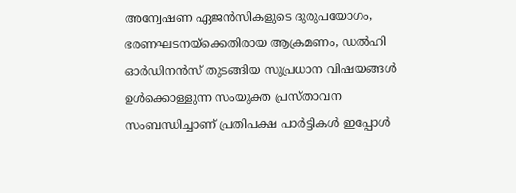അന്വേഷണ ഏജന്‍സികളുടെ ദുരുപയോഗം, ഭരണഘടനയ്ക്കെതിരായ ആക്രമണം, ഡല്‍ഹി ഓര്‍ഡിനന്‍സ് തുടങ്ങിയ സുപ്രധാന വിഷയങ്ങള്‍ ഉള്‍ക്കൊള്ളുന്ന സംയുക്ത പ്രസ്താവന സംബന്ധിച്ചാണ് പ്രതിപക്ഷ പാര്‍ട്ടികള്‍ ഇപ്പോള്‍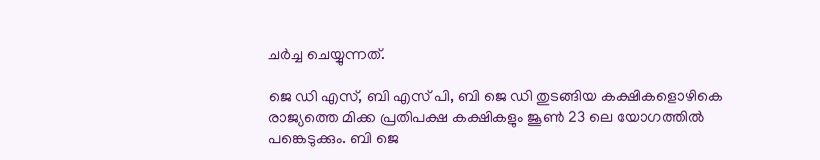ചര്‍ച്ച ചെയ്യുന്നത്.

ജെ ഡി എസ്, ബി എസ് പി, ബി ജെ ഡി തുടങ്ങിയ കക്ഷികളൊഴികെ രാജ്യത്തെ മിക്ക പ്രതിപക്ഷ കക്ഷികളും ജൂണ്‍ 23 ലെ യോഗത്തില്‍ പങ്കെടുക്കും. ബി ജെ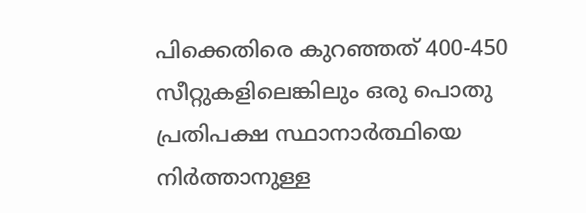പിക്കെതിരെ കുറഞ്ഞത് 400-450 സീറ്റുകളിലെങ്കിലും ഒരു പൊതു പ്രതിപക്ഷ സ്ഥാനാര്‍ത്ഥിയെ നിര്‍ത്താനുള്ള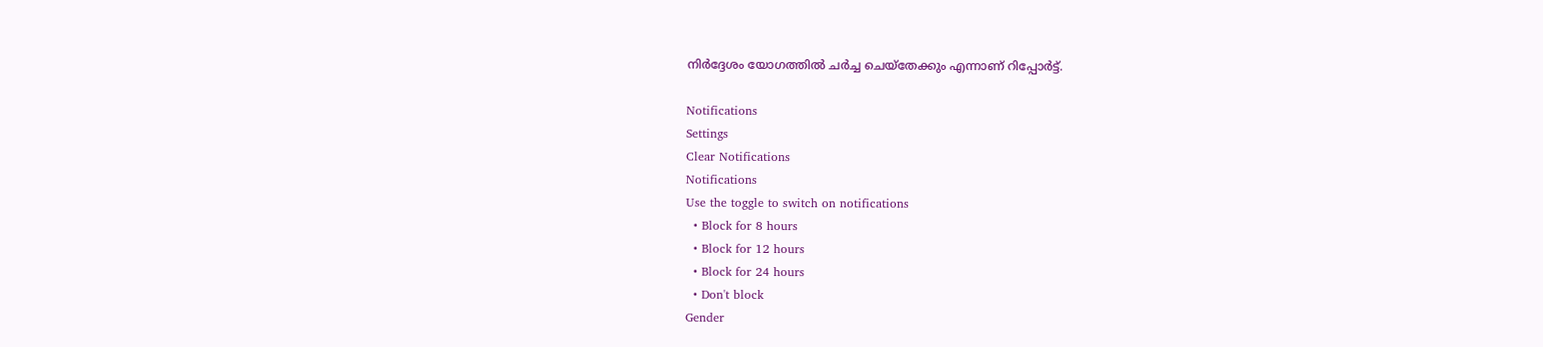നിര്‍ദ്ദേശം യോഗത്തില്‍ ചര്‍ച്ച ചെയ്‌തേക്കും എന്നാണ് റിപ്പോര്‍ട്ട്.

Notifications
Settings
Clear Notifications
Notifications
Use the toggle to switch on notifications
  • Block for 8 hours
  • Block for 12 hours
  • Block for 24 hours
  • Don't block
Gender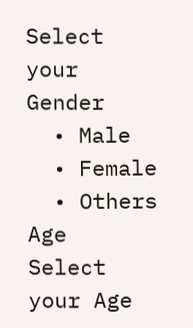Select your Gender
  • Male
  • Female
  • Others
Age
Select your Age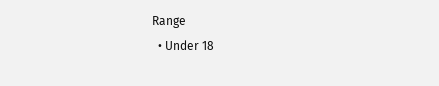Range
  • Under 18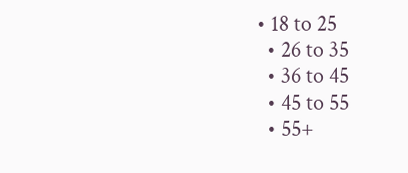• 18 to 25
  • 26 to 35
  • 36 to 45
  • 45 to 55
  • 55+